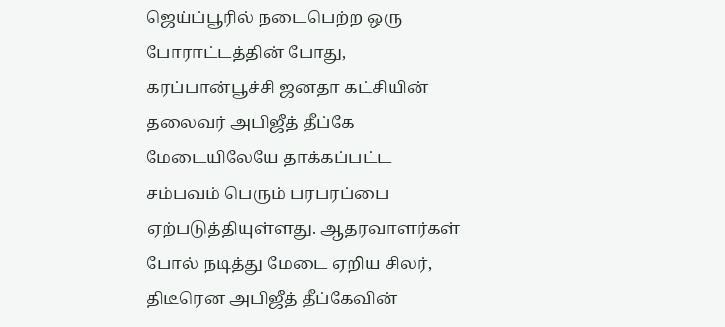ஜெய்ப்பூரில் நடைபெற்ற ஒரு போராட்டத்தின் போது, கரப்பான்பூச்சி ஜனதா கட்சியின் தலைவர் அபிஜீத் தீப்கே மேடையிலேயே தாக்கப்பட்ட சம்பவம் பெரும் பரபரப்பை ஏற்படுத்தியுள்ளது. ஆதரவாளர்கள் போல் நடித்து மேடை ஏறிய சிலர், திடீரென அபிஜீத் தீப்கேவின்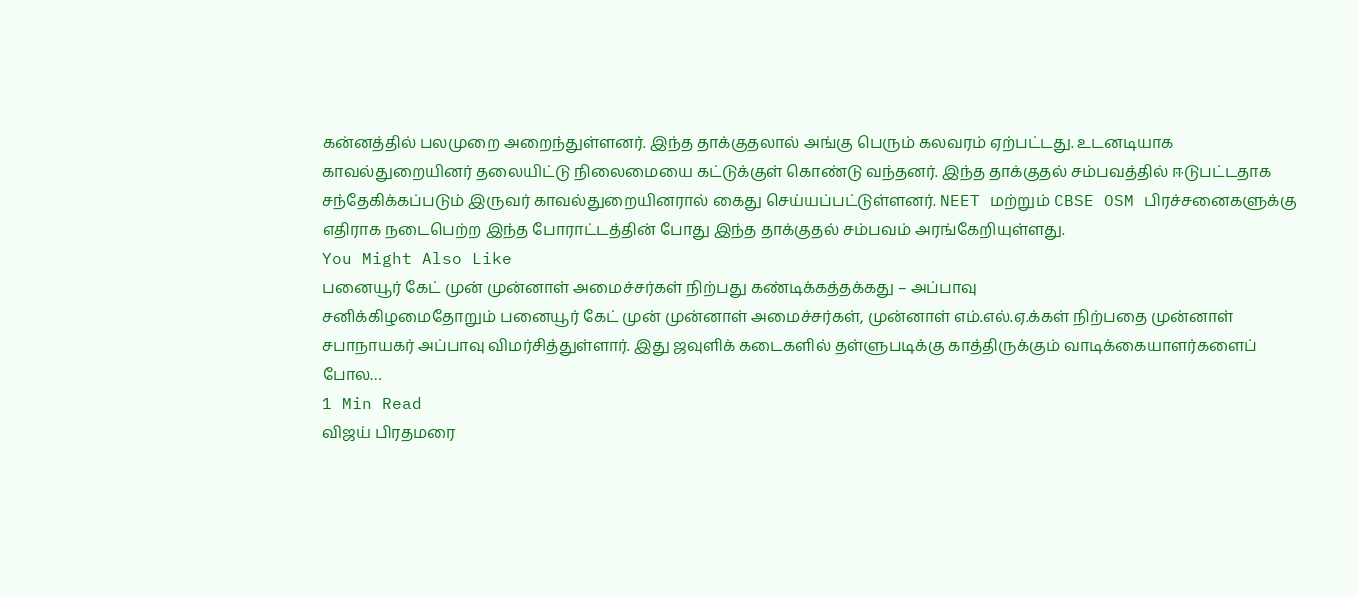கன்னத்தில் பலமுறை அறைந்துள்ளனர். இந்த தாக்குதலால் அங்கு பெரும் கலவரம் ஏற்பட்டது. உடனடியாக காவல்துறையினர் தலையிட்டு நிலைமையை கட்டுக்குள் கொண்டு வந்தனர். இந்த தாக்குதல் சம்பவத்தில் ஈடுபட்டதாக சந்தேகிக்கப்படும் இருவர் காவல்துறையினரால் கைது செய்யப்பட்டுள்ளனர். NEET மற்றும் CBSE OSM பிரச்சனைகளுக்கு எதிராக நடைபெற்ற இந்த போராட்டத்தின் போது இந்த தாக்குதல் சம்பவம் அரங்கேறியுள்ளது.
You Might Also Like
பனையூர் கேட் முன் முன்னாள் அமைச்சர்கள் நிற்பது கண்டிக்கத்தக்கது – அப்பாவு
சனிக்கிழமைதோறும் பனையூர் கேட் முன் முன்னாள் அமைச்சர்கள், முன்னாள் எம்.எல்.ஏ.க்கள் நிற்பதை முன்னாள் சபாநாயகர் அப்பாவு விமர்சித்துள்ளார். இது ஜவுளிக் கடைகளில் தள்ளுபடிக்கு காத்திருக்கும் வாடிக்கையாளர்களைப் போல…
1 Min Read
விஜய் பிரதமரை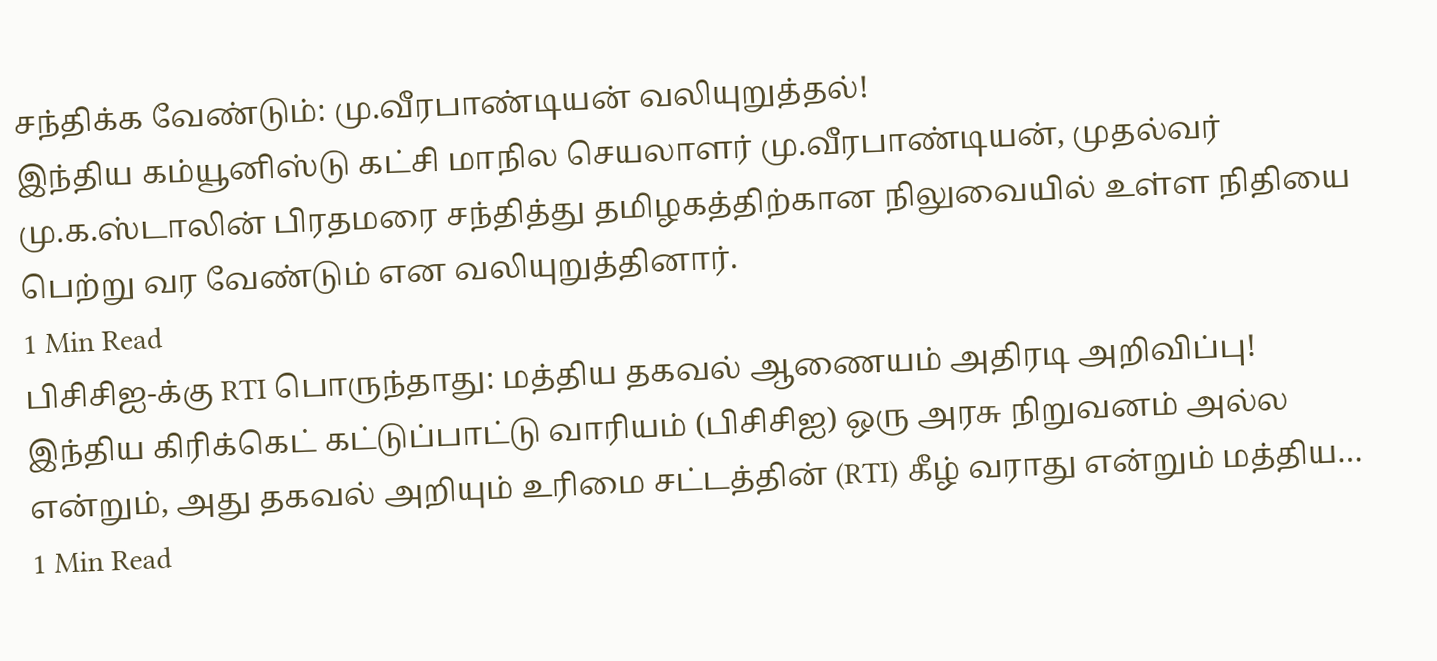சந்திக்க வேண்டும்: மு.வீரபாண்டியன் வலியுறுத்தல்!
இந்திய கம்யூனிஸ்டு கட்சி மாநில செயலாளர் மு.வீரபாண்டியன், முதல்வர் மு.க.ஸ்டாலின் பிரதமரை சந்தித்து தமிழகத்திற்கான நிலுவையில் உள்ள நிதியை பெற்று வர வேண்டும் என வலியுறுத்தினார்.
1 Min Read
பிசிசிஐ-க்கு RTI பொருந்தாது: மத்திய தகவல் ஆணையம் அதிரடி அறிவிப்பு!
இந்திய கிரிக்கெட் கட்டுப்பாட்டு வாரியம் (பிசிசிஐ) ஒரு அரசு நிறுவனம் அல்ல என்றும், அது தகவல் அறியும் உரிமை சட்டத்தின் (RTI) கீழ் வராது என்றும் மத்திய…
1 Min Read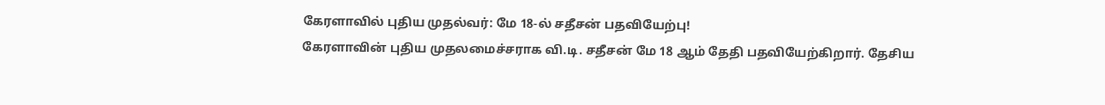கேரளாவில் புதிய முதல்வர்: மே 18-ல் சதீசன் பதவியேற்பு!
கேரளாவின் புதிய முதலமைச்சராக வி.டி. சதீசன் மே 18 ஆம் தேதி பதவியேற்கிறார். தேசிய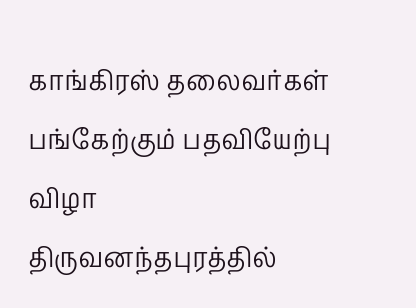காங்கிரஸ் தலைவர்கள் பங்கேற்கும் பதவியேற்பு விழா திருவனந்தபுரத்தில்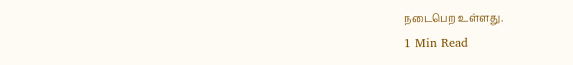நடைபெற உள்ளது.
1 Min Read